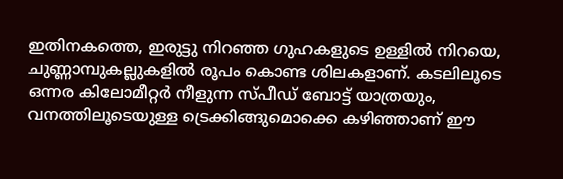ഇതിനകത്തെ, ഇരുട്ടു നിറഞ്ഞ ഗുഹകളുടെ ഉള്ളില്‍ നിറയെ, ചുണ്ണാമ്പുകല്ലുകളില്‍ രൂപം കൊണ്ട ശിലകളാണ്. കടലിലൂടെ ഒന്നര കിലോമീറ്റര്‍ നീളുന്ന സ്പീഡ് ബോട്ട് യാത്രയും, വനത്തിലൂടെയുള്ള ട്രെക്കിങ്ങുമൊക്കെ കഴിഞ്ഞാണ് ഈ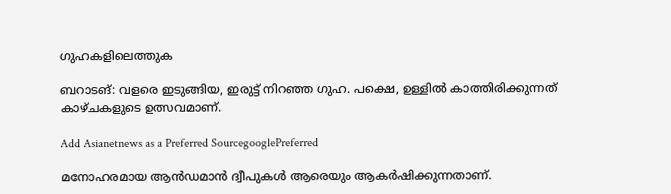ഗുഹകളിലെത്തുക

ബറാടങ്: വളരെ ഇടുങ്ങിയ, ഇരുട്ട് നിറഞ്ഞ ഗുഹ. പക്ഷെ, ഉള്ളില്‍ കാത്തിരിക്കുന്നത് കാഴ്ചകളുടെ ഉത്സവമാണ്.

Add Asianetnews as a Preferred SourcegooglePreferred

മനോഹരമായ ആന്‍ഡമാന്‍ ദ്വീപുകള്‍ ആരെയും ആകര്‍ഷിക്കുന്നതാണ്.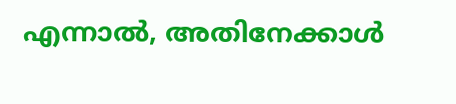എന്നാല്‍, അതിനേക്കാള്‍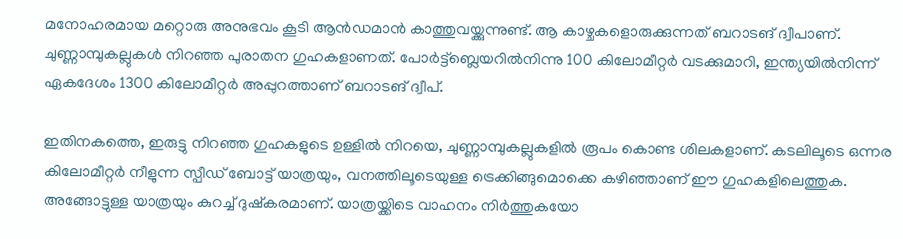മനോഹരമായ മറ്റൊരു അനുഭവം കൂടി ആന്‍ഡമാന്‍ കാത്തുവയ്ക്കുന്നുണ്ട്. ആ കാഴ്ചകളൊരുക്കുന്നത് ബറാടങ് ദ്വീപാണ്. ചുണ്ണാമ്പുകല്ലുകള്‍ നിറഞ്ഞ പുരാതന ഗുഹകളാണത്. പോര്‍ട്ട്‌ബ്ലെയറില്‍നിന്നു 100 കിലോമീറ്റര്‍ വടക്കുമാറി, ഇന്ത്യയില്‍നിന്ന് ഏകദേശം 1300 കിലോമീറ്റര്‍ അപ്പുറത്താണ് ബറാടങ് ദ്വീപ്.

ഇതിനകത്തെ, ഇരുട്ടു നിറഞ്ഞ ഗുഹകളുടെ ഉള്ളില്‍ നിറയെ, ചുണ്ണാമ്പുകല്ലുകളില്‍ രൂപം കൊണ്ട ശിലകളാണ്. കടലിലൂടെ ഒന്നര കിലോമീറ്റര്‍ നീളുന്ന സ്പീഡ് ബോട്ട് യാത്രയും, വനത്തിലൂടെയുള്ള ട്രെക്കിങ്ങുമൊക്കെ കഴിഞ്ഞാണ് ഈ ഗുഹകളിലെത്തുക. അങ്ങോട്ടുള്ള യാത്രയും കുറച്ച് ദുഷ്കരമാണ്. യാത്രയ്ക്കിടെ വാഹനം നിര്‍ത്തുകയോ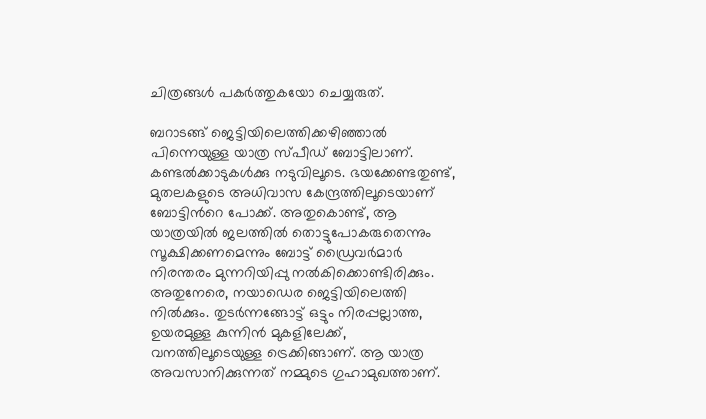ചിത്രങ്ങള്‍ പകര്‍ത്തുകയോ ചെയ്യരുത്.

ബറാടങ്ങ് ജെട്ടിയിലെത്തിക്കഴിഞ്ഞാല്‍ പിന്നെയുള്ള യാത്ര സ്പീഡ് ബോട്ടിലാണ്. കണ്ടല്‍ക്കാടുകള്‍ക്കു നടുവിലൂടെ. ഭയക്കേണ്ടതുണ്ട്, മുതലകളുടെ അധിവാസ കേന്ദ്രത്തിലൂടെയാണ് ബോട്ടിന്‍റെ പോക്ക്. അതുകൊണ്ട്, ആ യാത്രയില്‍ ജലത്തില്‍ തൊട്ടുപോകരുതെന്നും സൂക്ഷിക്കണമെന്നും ബോട്ട് ഡ്രൈവര്‍മാര്‍ നിരന്തരം മുന്നറിയിപ്പു നല്‍കിക്കൊണ്ടിരിക്കും. അതുനേരെ, നയാഡെര ജെട്ടിയിലെത്തി നില്‍ക്കും. തുടര്‍ന്നങ്ങോട്ട് ഒട്ടും നിരപ്പല്ലാത്ത, ഉയരമുള്ള കുന്നിന്‍ മുകളിലേക്ക്, വനത്തിലൂടെയുള്ള ട്രെക്കിങ്ങാണ്. ആ യാത്ര അവസാനിക്കുന്നത് നമ്മുടെ ഗുഹാമുഖത്താണ്.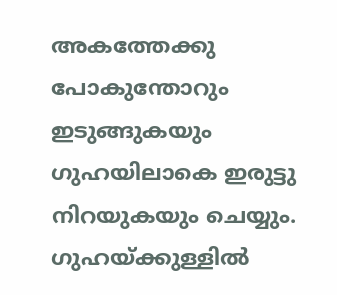അകത്തേക്കു പോകുന്തോറും ഇടുങ്ങുകയും ഗുഹയിലാകെ ഇരുട്ടു നിറയുകയും ചെയ്യും. ഗുഹയ്ക്കുള്ളില്‍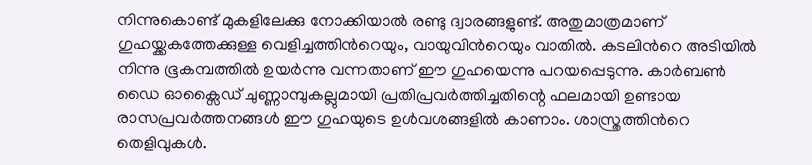നിന്നുകൊണ്ട് മുകളിലേക്കു നോക്കിയാല്‍ രണ്ടു ദ്വാരങ്ങളുണ്ട്. അതുമാത്രമാണ് ഗുഹയ്ക്കകത്തേക്കുള്ള വെളിച്ചത്തിന്‍റെയും, വായുവിന്‍റെയും വാതില്‍. കടലിന്‍റെ അടിയില്‍ നിന്നു ഭൂകമ്പത്തില്‍ ഉയര്‍ന്നു വന്നതാണ് ഈ ഗുഹയെന്നു പറയപ്പെടുന്നു. കാര്‍ബണ്‍ ഡൈ ഓക്സൈഡ് ചുണ്ണാമ്പുകല്ലുമായി പ്രതിപ്രവര്‍ത്തിച്ചതിന്റെ ഫലമായി ഉണ്ടായ രാസപ്രവര്‍ത്തനങ്ങള്‍ ഈ ഗുഹയുടെ ഉള്‍വശങ്ങളില്‍ കാണാം. ശാസ്ത്രത്തിന്‍റെ തെളിവുകള്‍.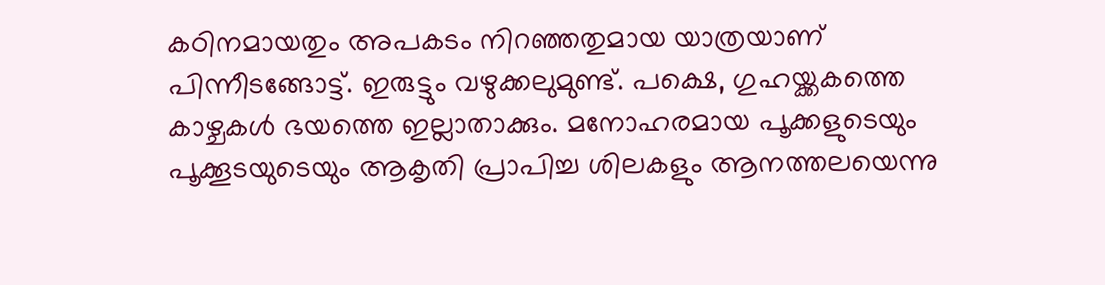കഠിനമായതും അപകടം നിറഞ്ഞതുമായ യാത്രയാണ് പിന്നീടങ്ങോട്ട്. ഇരുട്ടും വഴുക്കലുമുണ്ട്. പക്ഷെ, ഗുഹയ്ക്കകത്തെ കാഴ്ചകള്‍ ഭയത്തെ ഇല്ലാതാക്കും. മനോഹരമായ പൂക്കളുടെയും പൂക്കൂടയുടെയും ആകൃതി പ്രാപിച്ച ശിലകളും ആനത്തലയെന്നു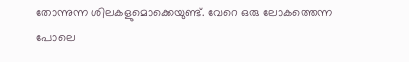തോന്നുന്ന ശിലകളുമൊക്കെയുണ്ട്. വേറെ ഒരു ലോകത്തെന്ന പോലെ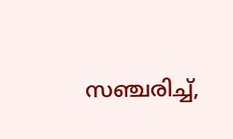സഞ്ചരിച്ച്,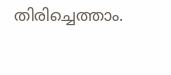തിരിച്ചെത്താം.